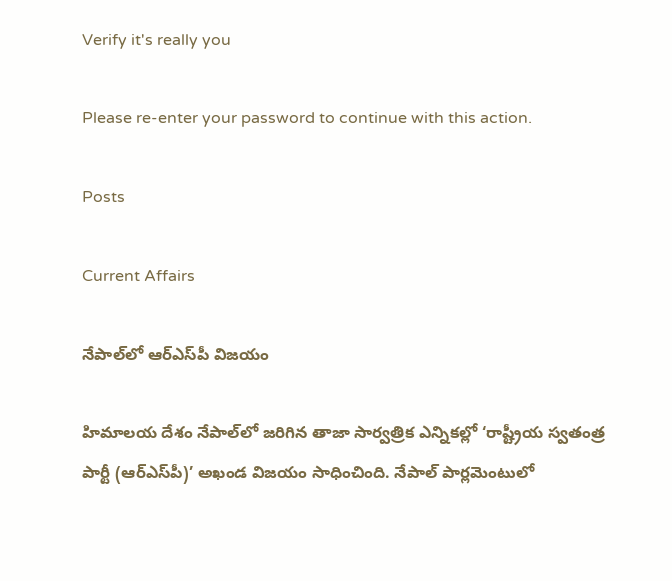Verify it's really you

Please re-enter your password to continue with this action.

Posts

Current Affairs

నేపాల్‌లో ఆర్‌ఎస్‌పీ విజయం

హిమాలయ దేశం నేపాల్‌లో జరిగిన తాజా సార్వత్రిక ఎన్నికల్లో ‘రాష్ట్రీయ స్వతంత్ర పార్టీ (ఆర్‌ఎస్‌పీ)’ అఖండ విజయం సాధించింది. నేపాల్‌ పార్లమెంటులో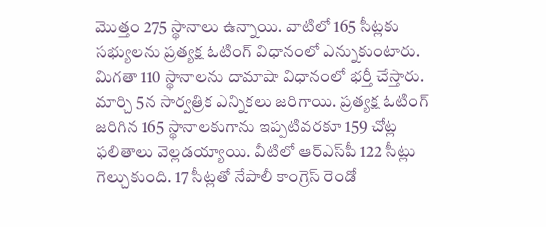మొత్తం 275 స్థానాలు ఉన్నాయి. వాటిలో 165 సీట్లకు సభ్యులను ప్రత్యక్ష ఓటింగ్‌ విధానంలో ఎన్నుకుంటారు. మిగతా 110 స్థానాలను దామాషా విధానంలో భర్తీ చేస్తారు. మార్చి 5న సార్వత్రిక ఎన్నికలు జరిగాయి. ప్రత్యక్ష ఓటింగ్‌ జరిగిన 165 స్థానాలకుగాను ఇప్పటివరకూ 159 చోట్ల ఫలితాలు వెల్లడయ్యాయి. వీటిలో ఆర్‌ఎస్‌పీ 122 సీట్లు గెల్చుకుంది. 17 సీట్లతో నేపాలీ కాంగ్రెస్‌ రెండో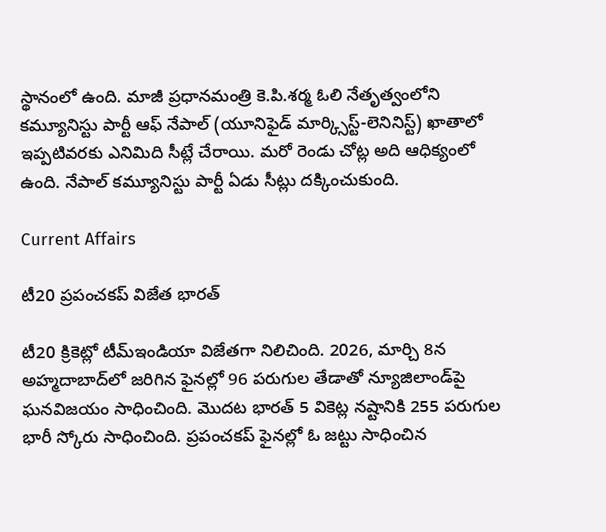స్థానంలో ఉంది. మాజీ ప్రధానమంత్రి కె.పి.శర్మ ఓలి నేతృత్వంలోని కమ్యూనిస్టు పార్టీ ఆఫ్‌ నేపాల్‌ (యూనిఫైడ్‌ మార్క్సిస్ట్‌-లెనినిస్ట్‌) ఖాతాలో ఇప్పటివరకు ఎనిమిది సీట్లే చేరాయి. మరో రెండు చోట్ల అది ఆధిక్యంలో ఉంది. నేపాల్‌ కమ్యూనిస్టు పార్టీ ఏడు సీట్లు దక్కించుకుంది.

Current Affairs

టీ20 ప్రపంచకప్‌ విజేత భారత్‌

టీ20 క్రికెట్లో టీమ్‌ఇండియా విజేతగా నిలిచింది. 2026, మార్చి 8న అహ్మదాబాద్‌లో జరిగిన ఫైనల్లో 96 పరుగుల తేడాతో న్యూజిలాండ్‌పై ఘనవిజయం సాధించింది. మొదట భారత్‌ 5 వికెట్ల నష్టానికి 255 పరుగుల భారీ స్కోరు సాధించింది. ప్రపంచకప్‌ ఫైనల్లో ఓ జట్టు సాధించిన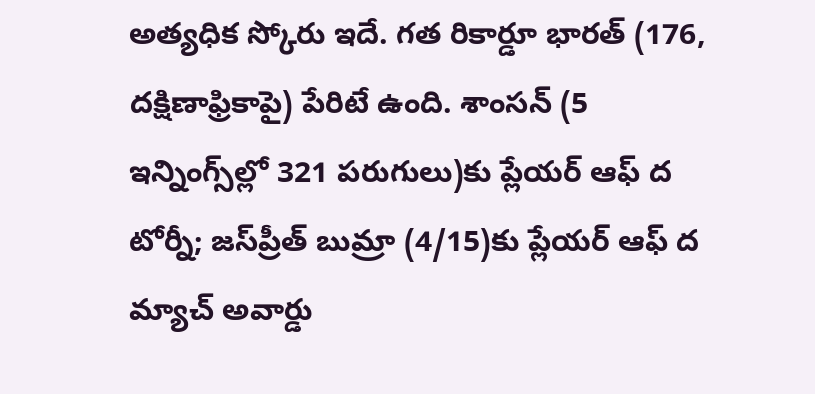అత్యధిక స్కోరు ఇదే. గత రికార్డూ భారత్‌ (176, దక్షిణాఫ్రికాపై) పేరిటే ఉంది. శాంసన్‌ (5 ఇన్నింగ్స్‌ల్లో 321 పరుగులు)కు ప్లేయర్‌ ఆఫ్‌ ద టోర్నీ; జస్‌ప్రీత్‌ బుమ్రా (4/15)కు ప్లేయర్‌ ఆఫ్‌ ద మ్యాచ్‌ అవార్డు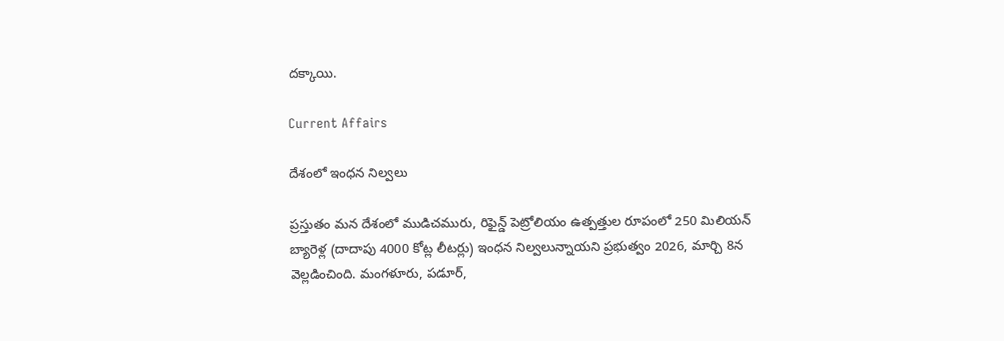దక్కాయి.

Current Affairs

దేశంలో ఇంధన నిల్వలు

ప్రస్తుతం మన దేశంలో ముడిచమురు, రిఫైన్డ్‌ పెట్రోలియం ఉత్పత్తుల రూపంలో 250 మిలియన్‌ బ్యారెళ్ల (దాదాపు 4000 కోట్ల లీటర్లు) ఇంధన నిల్వలున్నాయని ప్రభుత్వం 2026, మార్చి 8న వెల్లడించింది. మంగళూరు, పడూర్,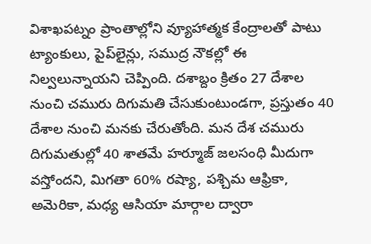విశాఖపట్నం ప్రాంతాల్లోని వ్యూహాత్మక కేంద్రాలతో పాటు ట్యాంకులు, పైప్‌లైన్లు, సముద్ర నౌకల్లో ఈ నిల్వలున్నాయని చెప్పింది. దశాబ్దం క్రితం 27 దేశాల నుంచి చమురు దిగుమతి చేసుకుంటుండగా, ప్రస్తుతం 40 దేశాల నుంచి మనకు చేరుతోంది. మన దేశ చమురు దిగుమతుల్లో 40 శాతమే హర్మూజ్‌ జలసంధి మీదుగా వస్తోందని, మిగతా 60% రష్యా, పశ్చిమ ఆఫ్రికా, అమెరికా, మధ్య ఆసియా మార్గాల ద్వారా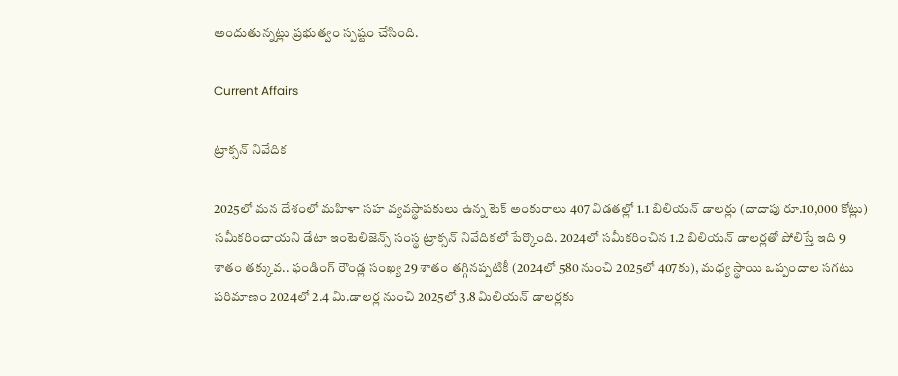అందుతున్నట్లు ప్రభుత్వం స్పష్టం చేసింది.

Current Affairs

ట్రాక్సన్‌ నివేదిక

2025లో మన దేశంలో మహిళా సహ వ్యవస్థాపకులు ఉన్న టెక్‌ అంకురాలు 407 విడతల్లో 1.1 బిలియన్‌ డాలర్లు (దాదాపు రూ.10,000 కోట్లు) సమీకరించాయని డేటా ఇంటెలిజెన్స్‌ సంస్థ ట్రాక్సన్‌ నివేదికలో పేర్కొంది. 2024లో సమీకరించిన 1.2 బిలియన్‌ డాలర్లతో పోలిస్తే ఇది 9 శాతం తక్కువ.. ఫండింగ్‌ రౌండ్ల సంఖ్య 29 శాతం తగ్గినప్పటికీ (2024లో 580 నుంచి 2025లో 407కు), మధ్య స్థాయి ఒప్పందాల సగటు పరిమాణం 2024లో 2.4 మి.డాలర్ల నుంచి 2025లో 3.8 మిలియన్‌ డాలర్లకు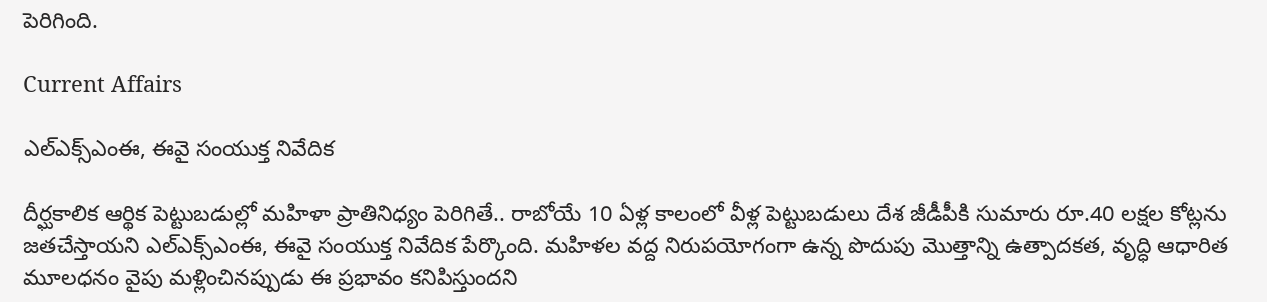పెరిగింది.

Current Affairs

ఎల్‌ఎక్స్‌ఎంఈ, ఈవై సంయుక్త నివేదిక

దీర్ఘకాలిక ఆర్థిక పెట్టుబడుల్లో మహిళా ప్రాతినిధ్యం పెరిగితే.. రాబోయే 10 ఏళ్ల కాలంలో వీళ్ల పెట్టుబడులు దేశ జీడీపీకి సుమారు రూ.40 లక్షల కోట్లను జతచేస్తాయని ఎల్‌ఎక్స్‌ఎంఈ, ఈవై సంయుక్త నివేదిక పేర్కొంది. మహిళల వద్ద నిరుపయోగంగా ఉన్న పొదుపు మొత్తాన్ని ఉత్పాదకత, వృద్ధి ఆధారిత మూలధనం వైపు మళ్లించినప్పుడు ఈ ప్రభావం కనిపిస్తుందని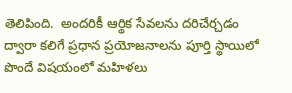తెలిపింది.  అందరికీ ఆర్థిక సేవలను దరిచేర్చడం ద్వారా కలిగే ప్రధాన ప్రయోజనాలను పూర్తి స్థాయిలో పొందే విషయంలో మహిళలు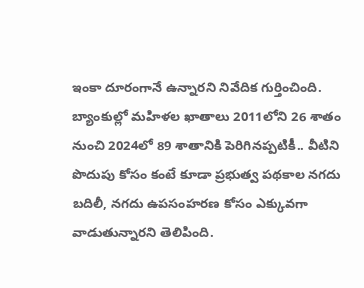ఇంకా దూరంగానే ఉన్నారని నివేదిక గుర్తించింది. బ్యాంకుల్లో మహిళల ఖాతాలు 2011లోని 26 శాతం నుంచి 2024లో 89 శాతానికి పెరిగినప్పటికీ.. వీటిని పొదుపు కోసం కంటే కూడా ప్రభుత్వ పథకాల నగదు బదిలీ, నగదు ఉపసంహరణ కోసం ఎక్కువగా వాడుతున్నారని తెలిపింది.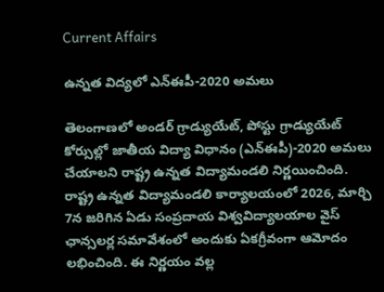Current Affairs

ఉన్నత విద్యలో ఎన్‌ఈపీ-2020 అమలు

తెలంగాణలో అండర్‌ గ్రాడ్యుయేట్, పోస్టు గ్రాడ్యుయేట్‌ కోర్సుల్లో జాతీయ విద్యా విధానం (ఎన్‌ఈపీ)-2020 అమలు చేయాలని రాష్ట్ర ఉన్నత విద్యామండలి నిర్ణయించింది. రాష్ట్ర ఉన్నత విద్యామండలి కార్యాలయంలో 2026, మార్చి 7న జరిగిన ఏడు సంప్రదాయ విశ్వవిద్యాలయాల వైస్‌ ఛాన్సలర్ల సమావేశంలో అందుకు ఏకగ్రీవంగా ఆమోదం లభించింది. ఈ నిర్ణయం వల్ల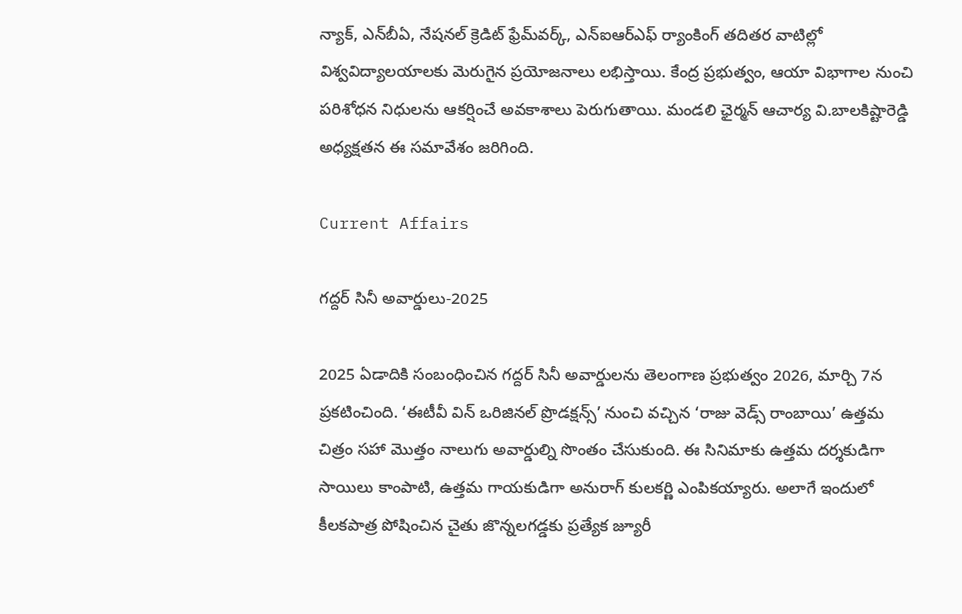న్యాక్, ఎన్‌బీఏ, నేషనల్‌ క్రెడిట్‌ ఫ్రేమ్‌వర్క్, ఎన్‌ఐఆర్‌ఎఫ్‌ ర్యాంకింగ్‌ తదితర వాటిల్లో విశ్వవిద్యాలయాలకు మెరుగైన ప్రయోజనాలు లభిస్తాయి. కేంద్ర ప్రభుత్వం, ఆయా విభాగాల నుంచి పరిశోధన నిధులను ఆకర్షించే అవకాశాలు పెరుగుతాయి. మండలి ఛైర్మన్‌ ఆచార్య వి.బాలకిష్టారెడ్డి అధ్యక్షతన ఈ సమావేశం జరిగింది.

Current Affairs

గద్దర్‌ సినీ అవార్డులు-2025

2025 ఏడాదికి సంబంధించిన గద్దర్‌ సినీ అవార్డులను తెలంగాణ ప్రభుత్వం 2026, మార్చి 7న ప్రకటించింది. ‘ఈటీవీ విన్‌ ఒరిజినల్‌ ప్రొడక్షన్స్‌’ నుంచి వచ్చిన ‘రాజు వెడ్స్‌ రాంబాయి’ ఉత్తమ చిత్రం సహా మొత్తం నాలుగు అవార్డుల్ని సొంతం చేసుకుంది. ఈ సినిమాకు ఉత్తమ దర్శకుడిగా సాయిలు కాంపాటి, ఉత్తమ గాయకుడిగా అనురాగ్‌ కులకర్ణి ఎంపికయ్యారు. అలాగే ఇందులో కీలకపాత్ర పోషించిన చైతు జొన్నలగడ్డకు ప్రత్యేక జ్యూరీ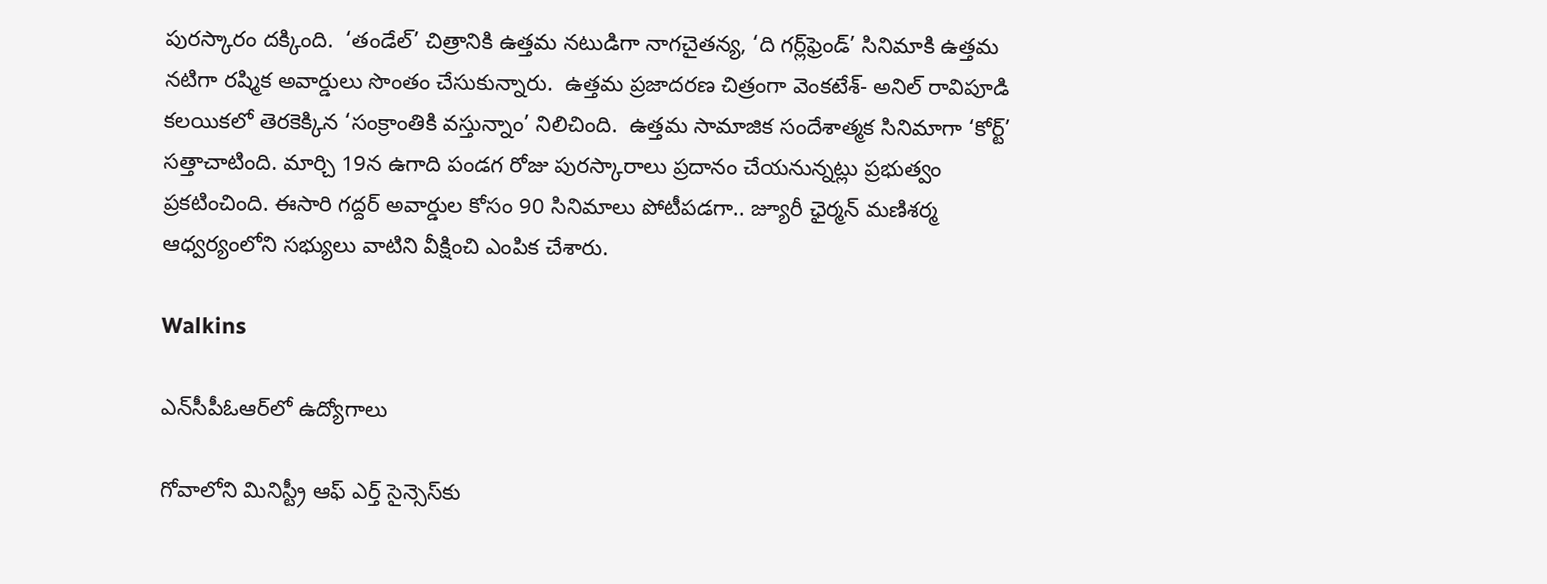పురస్కారం దక్కింది.  ‘తండేల్‌’ చిత్రానికి ఉత్తమ నటుడిగా నాగచైతన్య, ‘ది గర్ల్‌ఫ్రెండ్‌’ సినిమాకి ఉత్తమ నటిగా రష్మిక అవార్డులు సొంతం చేసుకున్నారు.  ఉత్తమ ప్రజాదరణ చిత్రంగా వెంకటేశ్‌- అనిల్‌ రావిపూడి కలయికలో తెరకెక్కిన ‘సంక్రాంతికి వస్తున్నాం’ నిలిచింది.  ఉత్తమ సామాజిక సందేశాత్మక సినిమాగా ‘కోర్ట్‌’ సత్తాచాటింది. మార్చి 19న ఉగాది పండగ రోజు పురస్కారాలు ప్రదానం చేయనున్నట్లు ప్రభుత్వం ప్రకటించింది. ఈసారి గద్దర్‌ అవార్డుల కోసం 90 సినిమాలు పోటీపడగా.. జ్యూరీ ఛైర్మన్‌ మణిశర్మ ఆధ్వర్యంలోని సభ్యులు వాటిని వీక్షించి ఎంపిక చేశారు.

Walkins

ఎన్‌సీపీఓఆర్‌లో ఉద్యోగాలు

గోవాలోని మినిస్ట్రీ ఆఫ్‌ ఎర్త్ సైన్సెస్‌కు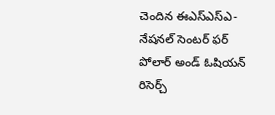చెందిన ఈఎస్ఎస్‌ఎ- నేషనల్‌ సెంటర్‌ ఫర్‌ పోలార్‌ అండ్‌ ఓషియన్‌ రిసెర్చ్‌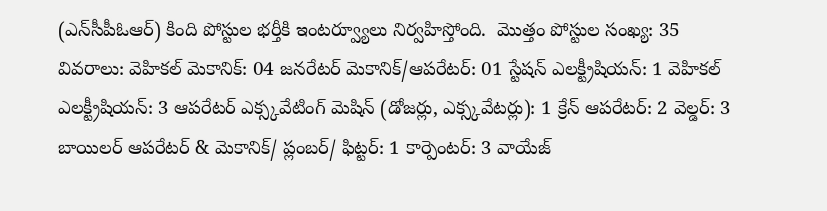(ఎన్‌సీపీఓఆర్‌) కింది పోస్టుల భర్తీకి ఇంటర్వ్యూలు నిర్వహిస్తోంది.  మొత్తం పోస్టుల సంఖ్య: 35 వివరాలు: వెహికల్‌ మెకానిక్‌: 04 జనరేటర్‌ మెకానిక్‌/ఆపరేటర్‌: 01 స్టేషన్ ఎలక్ట్రీషియన్: 1 వెహికల్ ఎలక్ట్రీషియన్: 3 ఆపరేటర్ ఎక్స్కవేటింగ్‌ మెషిన్‌ (డోజర్లు, ఎక్స్కవేటర్లు): 1 క్రేన్ ఆపరేటర్: 2 వెల్డర్: 3 బాయిలర్ ఆపరేటర్ & మెకానిక్/ ప్లంబర్/ ఫిట్టర్: 1 కార్పెంటర్: 3 వాయేజ్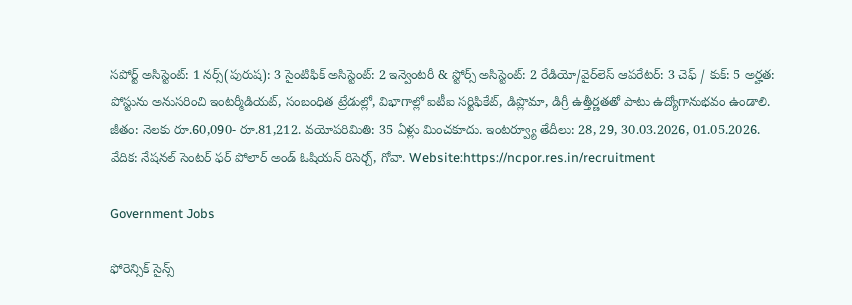సపోర్ట్ అసిస్టెంట్: 1 నర్స్‌(పురుష): 3 సైంటిఫిక్ అసిస్టెంట్: 2 ఇన్వెంటరీ & స్టోర్స్ అసిస్టెంట్: 2 రేడియో/వైర్‌లెస్ ఆపరేటర్: 3 చెఫ్ / కుక్: 5 అర్హత: పోస్టును అనుసరించి ఇంటర్మీడియట్‌, సంబంధిత ట్రేడుల్లో, విభాగాల్లో ఐటీఐ సర్టిఫికేట్‌, డిప్లొమా, డిగ్రీ ఉత్తీర్ణతతో పాటు ఉద్యోగానుభవం ఉండాలి. జీతం: నెలకు రూ.60,090- రూ.81,212. వయోపరిమితి: 35 ఏళ్లు మించకూదు. ఇంటర్వ్యూ తేదీలు: 28, 29, 30.03.2026, 01.05.2026. వేదిక: నేషనల్‌ సెంటర్‌ ఫర్‌ పోలార్‌ అండ్‌ ఓషియన్‌ రిసెర్చ్‌, గోవా. Website:https://ncpor.res.in/recruitment

Government Jobs

ఫోరెన్సిక్‌ సైన్స్‌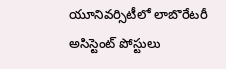యూనివర్సిటీలో లాబొరేటరీ అసిస్టెంట్ పోస్టులు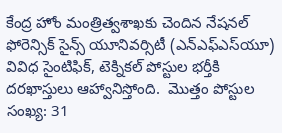కేంద్ర హోం మంత్రిత్వశాఖకు చెందిన నేషనల్‌ ఫోరెన్సిక్‌ సైన్స్‌ యూనివర్సిటీ (ఎన్‌ఎఫ్‌ఎస్‌యూ) వివిధ సైంటిఫిక్, టెక్నికల్ పోస్టుల భర్తీకి దరఖాస్తులు ఆహ్వానిస్తోంది.  మొత్తం పోస్టుల సంఖ్య: 31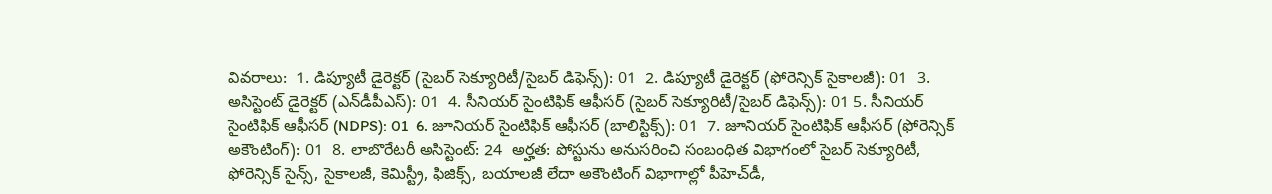వివరాలు:  1. డిప్యూటీ డైరెక్టర్ (సైబర్ సెక్యూరిటీ/సైబర్ డిఫెన్స్): 01  2. డిప్యూటీ డైరెక్టర్ (ఫోరెన్సిక్ సైకాలజీ): 01  3. అసిస్టెంట్ డైరెక్టర్ (ఎన్‌డీపీఎస్‌): 01  4. సీనియర్ సైంటిఫిక్ ఆఫీసర్ (సైబర్ సెక్యూరిటీ/సైబర్ డిఫెన్స్): 01 5. సీనియర్ సైంటిఫిక్ ఆఫీసర్ (NDPS): 01  6. జూనియర్ సైంటిఫిక్ ఆఫీసర్ (బాలిస్టిక్స్): 01  7. జూనియర్ సైంటిఫిక్ ఆఫీసర్ (ఫోరెన్సిక్ అకౌంటింగ్): 01  8. లాబొరేటరీ అసిస్టెంట్: 24  అర్హత: పోస్టును అనుసరించి సంబంధిత విభాగంలో సైబర్ సెక్యూరిటీ, ఫోరెన్సిక్ సైన్స్, సైకాలజీ, కెమిస్ట్రీ, ఫిజిక్స్, బయాలజీ లేదా అకౌంటింగ్ విభాగాల్లో పీహెచ్‌డీ,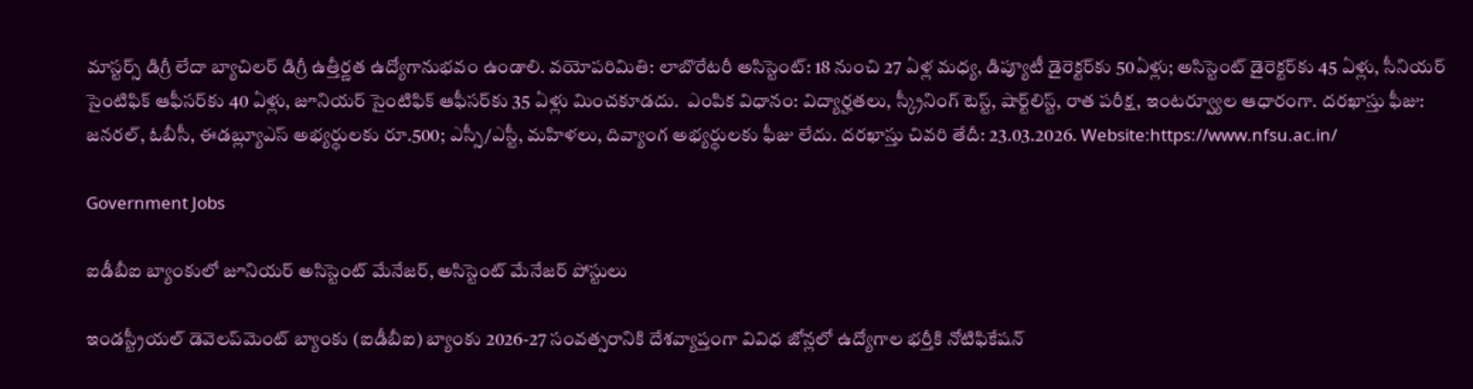మాస్టర్స్ డిగ్రీ లేదా బ్యాచిలర్ డిగ్రీ ఉత్తీర్ణత ఉద్యోగానుభవం ఉండాలి. వయోపరిమితి: లాబొరేటరీ అసిస్టెంట్: 18 నుంచి 27 ఏళ్ల మధ్య, డిప్యూటీ డైరెక్టర్‌కు 50ఏళ్లు; అసిస్టెంట్ డైరెక్టర్‌కు 45 ఏళ్లు, సీనియర్ సైంటిఫిక్ ఆఫీసర్‌కు 40 ఏళ్లు, జూనియర్ సైంటిఫిక్ ఆఫీసర్‌కు 35 ఏళ్లు మించకూడదు.  ఎంపిక విధానం: విద్యార్హతలు, స్క్రీనింగ్ టెస్ట్‌, షార్ట్‌లిస్ట్‌, రాత పరీక్ష, ఇంటర్వ్యూల ఆధారంగా. దరఖాస్తు ఫీజు: జనరల్‌, ఓబీసీ, ఈడబ్ల్యూఎస్‌ అభ్యర్థులకు రూ.500; ఎస్సీ/ఎస్టీ, మహిళలు, దివ్యాంగ అభ్యర్థులకు ఫీజు లేదు. దరఖాస్తు చివరి తేదీ: 23.03.2026. Website:https://www.nfsu.ac.in/

Government Jobs

ఐడీబీఐ బ్యాంకులో జూనియర్‌ అసిస్టెంట్‌ మేనేజర్‌, అసిస్టెంట్‌ మేనేజర్‌ పోస్టులు

ఇండస్ట్రీయల్‌ డెవెలప్‌మెంట్‌ బ్యాంకు (ఐడీబీఐ) బ్యాంకు 2026-27 సంవత్సరానికి దేశవ్యాప్తంగా వివిధ జోన్లలో ఉద్యోగాల భ‌ర్తీకి నోటిఫికేషన్‌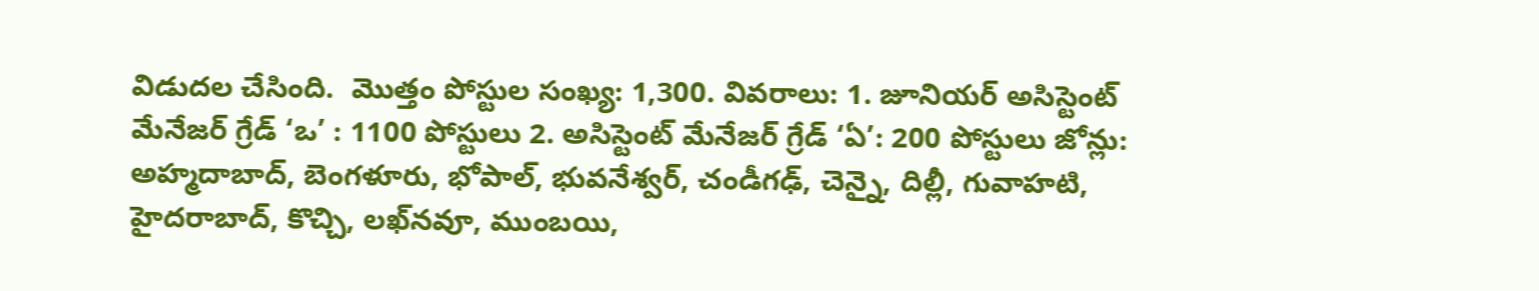విడుదల చేసింది.  మొత్తం పోస్టుల సంఖ్య: 1,300. వివరాలు: 1. జూనియర్ అసిస్టెంట్ మేనేజర్ గ్రేడ్ ‘ఒ’ : 1100 పోస్టులు 2. అసిస్టెంట్‌ మేనేజర్‌ గ్రేడ్‌ ‘ఏ’: 200 పోస్టులు జోన్లు: అహ్మదాబాద్, బెంగళూరు, భోపాల్‌, భువనేశ్వర్‌, చండీగఢ్, చెన్నై, దిల్లీ, గువాహటి, హైదరాబాద్‌, కొచ్చి, లఖ్‌నవూ, ముంబయి,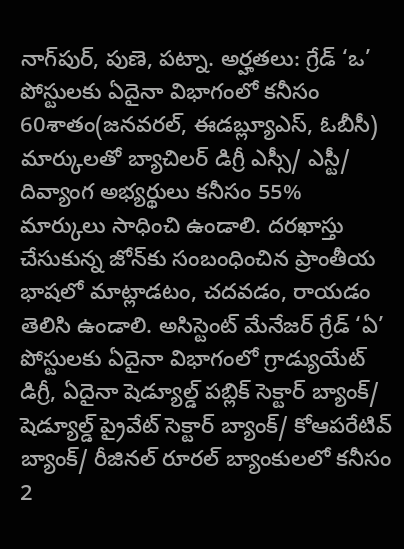నాగ్‌పుర్, పుణె, పట్నా. అర్హతలు: గ్రేడ్ ‘ఒ’ పోస్టులకు ఏదైనా విభాగంలో కనీసం 60శాతం(జనవరల్‌, ఈడబ్ల్యూఎస్‌, ఓబీసీ) మార్కులతో బ్యాచిలర్ డిగ్రీ ఎస్సీ/ ఎస్టీ/ దివ్యాంగ అభ్యర్థులు కనీసం 55% మార్కులు సాధించి ఉండాలి. దరఖాస్తు చేసుకున్న జోన్‌కు సంబంధించిన ప్రాంతీయ భాషలో మాట్లాడటం, చదవడం, రాయడం తెలిసి ఉండాలి. అసిస్టెంట్‌ మేనేజర్‌ గ్రేడ్‌ ‘ఏ’ పోస్టులకు ఏదైనా విభాగంలో గ్రాడ్యుయేట్‌ డిగ్రీ, ఏదైనా షెడ్యూల్డ్ పబ్లిక్ సెక్టార్ బ్యాంక్/ షెడ్యూల్డ్ ప్రైవేట్ సెక్టార్ బ్యాంక్/ కోఆపరేటివ్ బ్యాంక్/ రీజినల్ రూరల్ బ్యాంకులలో కనీసం 2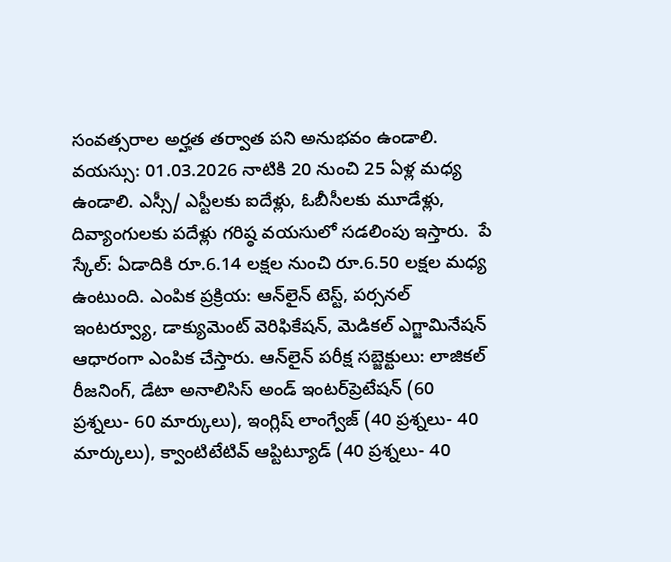సంవత్సరాల అర్హత తర్వాత పని అనుభవం ఉండాలి. వయస్సు: 01.03.2026 నాటికి 20 నుంచి 25 ఏళ్ల మధ్య ఉండాలి. ఎస్సీ/ ఎస్టీల‌కు ఐదేళ్లు, ఓబీసీల‌కు మూడేళ్లు, దివ్యాంగులకు ప‌దేళ్లు గ‌రిష్ఠ వ‌య‌సులో స‌డ‌లింపు ఇస్తారు.  పే స్కేల్: ఏడాదికి రూ.6.14 లక్షల నుంచి రూ.6.50 లక్షల మధ్య ఉంటుంది. ఎంపిక ప్రక్రియ: ఆన్‌లైన్ టెస్ట్, పర్సనల్ ఇంటర్వ్యూ, డాక్యుమెంట్ వెరిఫికేషన్, మెడికల్ ఎగ్జామినేషన్ ఆధారంగా ఎంపిక చేస్తారు. ఆన్‌లైన్ పరీక్ష సబ్జెక్టులు: లాజికల్ రీజనింగ్, డేటా అనాలిసిస్ అండ్‌ ఇంటర్‌ప్రెటేషన్ (60 ప్రశ్నలు- 60 మార్కులు), ఇంగ్లిష్ లాంగ్వేజ్ (40 ప్రశ్నలు- 40 మార్కులు), క్వాంటిటేటివ్ ఆప్టిట్యూడ్ (40 ప్రశ్నలు- 40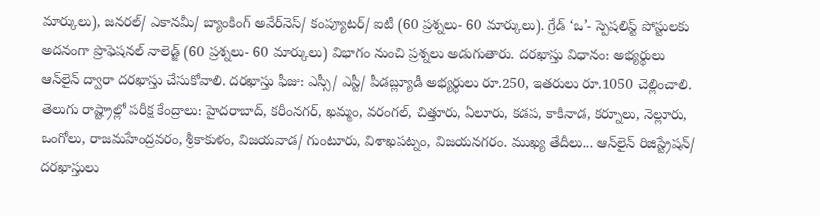మార్కులు), జనరల్/ ఎకానమీ/ బ్యాంకింగ్ అవేర్‌నెస్/ కంప్యూటర్/ ఐటీ (60 ప్రశ్నలు- 60 మార్కులు). గ్రేడ్ ‘ఒ’- స్పెషలిస్ట్ పోస్టులకు అదనంగా ప్రొఫెషనల్ నాలెడ్జ్ (60 ప్రశ్నలు- 60 మార్కులు) విభాగం నుంచి ప్రశ్నలు అడుగుతారు. ద‌ర‌ఖాస్తు విధానం: అభ్యర్థులు ఆన్‌లైన్ ద్వారా ద‌ర‌ఖాస్తు చేసుకోవాలి. దరఖాస్తు ఫీజు: ఎస్సీ/ ఎస్టీ/ పీడబ్ల్యూడీ అభ్యర్థులు రూ.250, ఇతరులు రూ.1050 చెల్లించాలి.  తెలుగు రాష్ట్రాల్లో పరీక్ష కేంద్రాలు: హైదరాబాద్, కరీంనగర్, ఖమ్మం, వరంగల్, చిత్తూరు, ఏలూరు, కడప, కాకినాడ, కర్నూలు, నెల్లూరు, ఒంగోలు, రాజమహేంద్రవరం, శ్రీకాకుళం, విజయవాడ/ గుంటూరు, విశాఖపట్నం, విజయనగరం. ముఖ్య తేదీలు... ఆన్‌లైన్ రిజిస్ట్రేషన్/ దరఖాస్తులు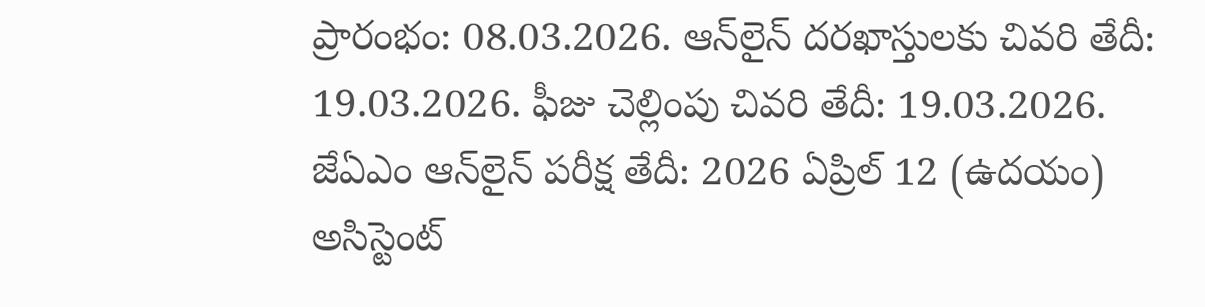ప్రారంభం: 08.03.2026. ఆన్‌లైన్ దరఖాస్తులకు చివరి తేదీ: 19.03.2026. ఫీజు చెల్లింపు చివరి తేదీ: 19.03.2026. జేఏఎం ఆన్‌లైన్ పరీక్ష తేదీ: 2026 ఏప్రిల్‌ 12 (ఉదయం) అసిస్టెంట్‌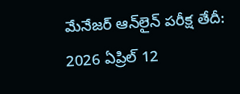మేనేజర్‌ ఆన్‌లైన్ పరీక్ష తేదీ: 2026 ఏప్రిల్‌ 12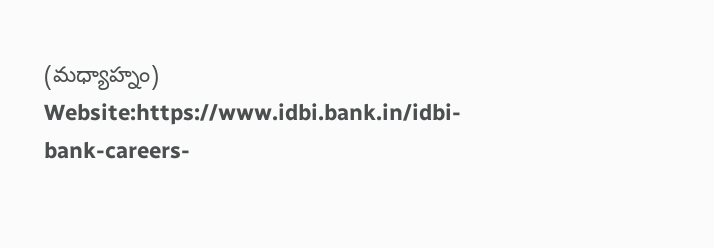(మధ్యాహ్నం) Website:https://www.idbi.bank.in/idbi-bank-careers-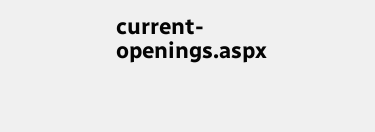current-openings.aspx